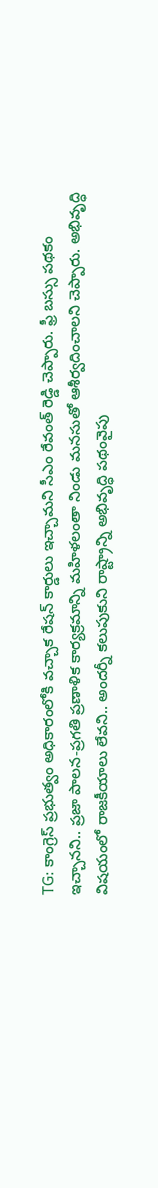TG: కాంగ్రెస్ ప్రభుత్వం అధికారంలోకి వచ్చాక రేషన్ కార్డులు ఇచ్చామని సీఎం రేవంత్ రెడ్డి చెప్పారు. ఫ్రీ బస్సు పథకం ఇచ్చానని.. ప్రజా పాలన-ప్రగతి ప్రణాళిక కార్యక్రమాన్ని మహిళలంతా నిండు మనసుతో ఆశీర్వదించాలని చెప్పారు. అభివృద్ధి విషయంలో రాజకీయాలు లేవని.. అందర్నీ కలుపుకుని రాష్ట్రాన్ని అభివృద్ధి పథంవైపు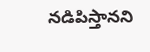నడిపిస్తానని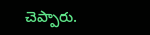చెప్పారు.